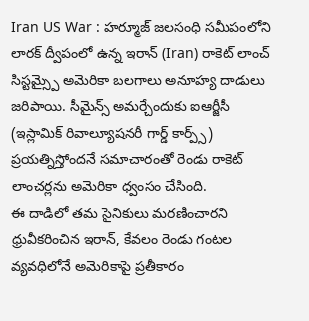Iran US War : హర్మూజ్ జలసంధి సమీపంలోని లారక్ ద్వీపంలో ఉన్న ఇరాన్ (Iran) రాకెట్ లాంచ్ సిస్టమ్స్పై అమెరికా బలగాలు అనూహ్య దాడులు జరిపాయి. సీమైన్స్ అమర్చేందుకు ఐఆర్జీసీ (ఇస్లామిక్ రివాల్యూషనరీ గార్డ్ కార్ప్స్) ప్రయత్నిస్తోందనే సమాచారంతో రెండు రాకెట్ లాంచర్లను అమెరికా ధ్వంసం చేసింది.
ఈ దాడిలో తమ సైనికులు మరణించారని ధ్రువీకరించిన ఇరాన్, కేవలం రెండు గంటల వ్యవధిలోనే అమెరికాపై ప్రతీకారం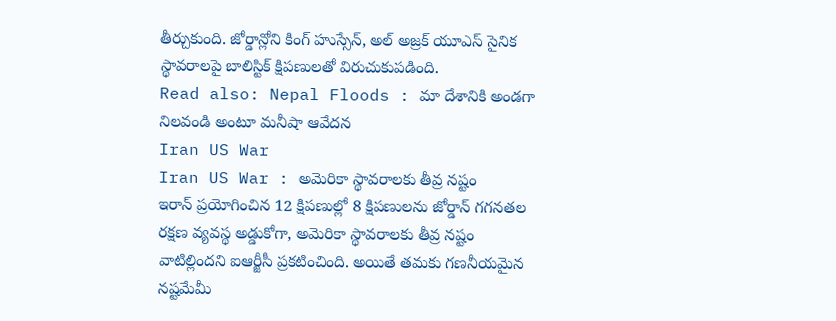తీర్చుకుంది. జోర్డాన్లోని కింగ్ హుస్సేన్, అల్ అజ్రక్ యూఎస్ సైనిక స్థావరాలపై బాలిస్టిక్ క్షిపణులతో విరుచుకుపడింది.
Read also: Nepal Floods : మా దేశానికి అండగా నిలవండి అంటూ మనీషా ఆవేదన
Iran US War
Iran US War : అమెరికా స్థావరాలకు తీవ్ర నష్టం
ఇరాన్ ప్రయోగించిన 12 క్షిపణుల్లో 8 క్షిపణులను జోర్డాన్ గగనతల రక్షణ వ్యవస్థ అడ్డుకోగా, అమెరికా స్థావరాలకు తీవ్ర నష్టం వాటిల్లిందని ఐఆర్జీసీ ప్రకటించింది. అయితే తమకు గణనీయమైన నష్టమేమీ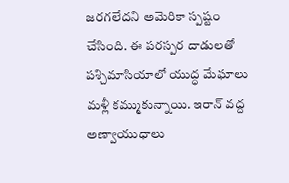జరగలేదని అమెరికా స్పష్టం చేసింది. ఈ పరస్పర దాడులతో పశ్చిమాసియాలో యుద్ధ మేఘాలు మళ్లీ కమ్ముకున్నాయి. ఇరాన్ వద్ద అణ్వాయుధాలు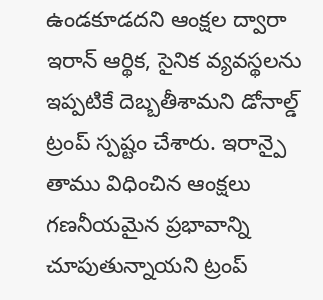ఉండకూడదని ఆంక్షల ద్వారా ఇరాన్ ఆర్థిక, సైనిక వ్యవస్థలను ఇప్పటికే దెబ్బతీశామని డోనాల్డ్ ట్రంప్ స్పష్టం చేశారు. ఇరాన్పై తాము విధించిన ఆంక్షలు గణనీయమైన ప్రభావాన్ని చూపుతున్నాయని ట్రంప్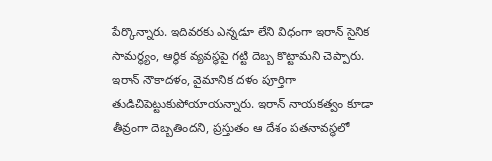పేర్కొన్నారు. ఇదివరకు ఎన్నడూ లేని విధంగా ఇరాన్ సైనిక సామర్థ్యం, ఆర్థిక వ్యవస్థపై గట్టి దెబ్బ కొట్టామని చెప్పారు. ఇరాన్ నౌకాదళం, వైమానిక దళం పూర్తిగా తుడిచిపెట్టుకుపోయాయన్నారు. ఇరాన్ నాయకత్వం కూడా తీవ్రంగా దెబ్బతిందని, ప్రస్తుతం ఆ దేశం పతనావస్థలో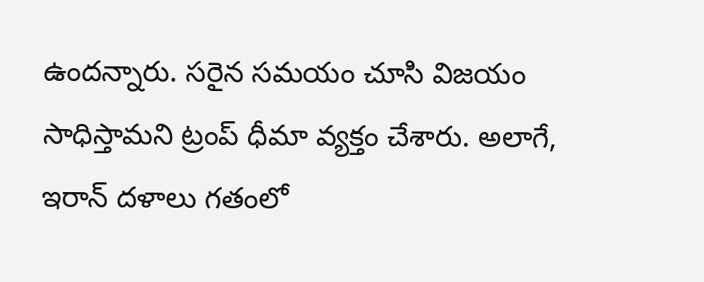ఉందన్నారు. సరైన సమయం చూసి విజయం సాధిస్తామని ట్రంప్ ధీమా వ్యక్తం చేశారు. అలాగే, ఇరాన్ దళాలు గతంలో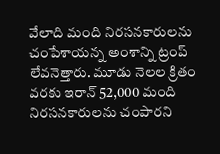వేలాది మంది నిరసనకారులను చంపేశాయన్న అంశాన్ని ట్రంప్ లేవనెత్తారు. మూడు నెలల క్రితం వరకు ఇరాన్ 52,000 మంది నిరసనకారులను చంపారని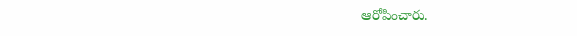ఆరోపించారు.